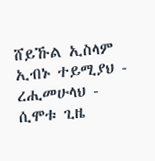ሸይኹል ኢስላም ኢብኑ ተይሚያህ - ረሒመሁላህ - ሲሞቱ ጊዜ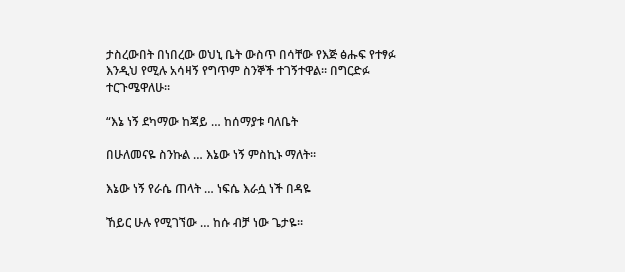ታስረውበት በነበረው ወህኒ ቤት ውስጥ በሳቸው የእጅ ፅሑፍ የተፃፉ እንዲህ የሚሉ አሳዛኝ የግጥም ስንኞች ተገኝተዋል። በግርድፉ ተርጉሜዋለሁ።

“እኔ ነኝ ደካማው ከጃይ … ከሰማያቱ ባለቤት

በሁለመናዬ ስንኩል … እኔው ነኝ ምስኪኑ ማለት።

እኔው ነኝ የራሴ ጠላት … ነፍሴ እራሷ ነች በዳዬ

ኸይር ሁሉ የሚገኘው … ከሱ ብቻ ነው ጌታዬ።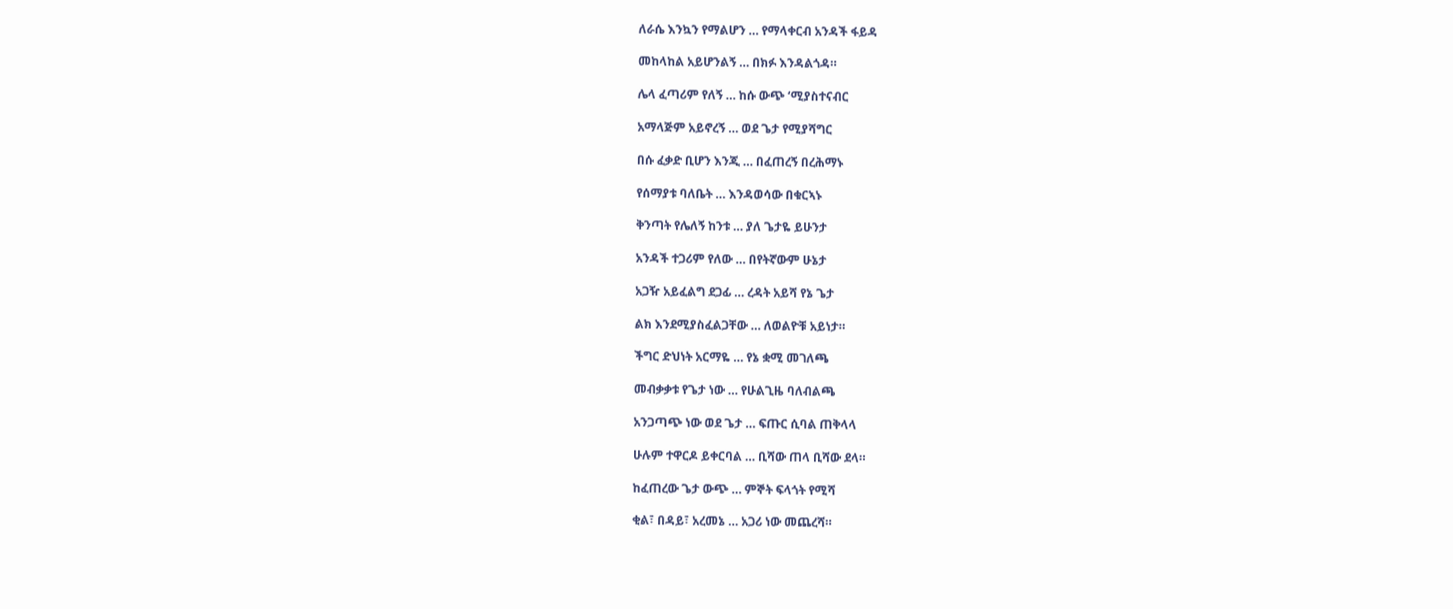ለራሴ እንኳን የማልሆን … የማላቀርብ አንዳች ፋይዳ

መከላከል አይሆንልኝ … በክፉ እንዳልጎዳ።

ሌላ ፈጣሪም የለኝ … ከሱ ውጭ ‘ሚያስተናብር

አማላጅም አይኖረኝ … ወደ ጌታ የሚያሻግር

በሱ ፈቃድ ቢሆን እንጂ … በፈጠረኝ በረሕማኑ

የሰማያቱ ባለቤት … እንዳወሳው በቁርኣኑ

ቅንጣት የሌለኝ ከንቱ … ያለ ጌታዬ ይሁንታ

አንዳች ተጋሪም የለው … በየትኛውም ሁኔታ

አጋዥ አይፈልግ ደጋፊ … ረዳት አይሻ የኔ ጌታ

ልክ እንደሚያስፈልጋቸው … ለወልዮቹ አይነታ።

ችግር ድህነት አርማዬ … የኔ ቋሚ መገለጫ

መብቃቃቱ የጌታ ነው … የሁልጊዜ ባለብልጫ

አንጋጣጭ ነው ወደ ጌታ … ፍጡር ሲባል ጠቅላላ

ሁሉም ተዋርዶ ይቀርባል … ቢሻው ጠላ ቢሻው ደላ።

ከፈጠረው ጌታ ውጭ … ምኞት ፍላጎት የሚሻ

ቂል፣ በዳይ፣ አረመኔ … አጋሪ ነው መጨረሻ።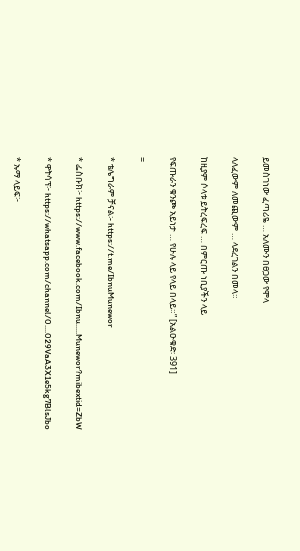ይመስገነው ፈጣሪዬ … አለሙን በፀጋው የሞላ

ላለፈውም ለመጪውም … ላደረገልን በመላ።

ከዚያም ሶላቱ ይትረፍረፍ … በምርጡ ነቢያችን ላይ

የፍጡራን ቁንጮ አይነታ … የሁሉ ላይ የላይ በላይ።” [አልዑቁድ፡ 391]

=

* ቴሌግራም ቻናል፡- https://t.me/IbnuMunewor

* ፌስቡክ፦ https://www.facebook.com/Ibnu.....Munewor?mibextid=ZbW

* ዋትሳፕ፦ https://whatsapp.com/channel/0....029VaA3X1e5kg7BlsJbo

* ኡማ ላይፍ፦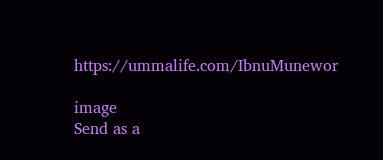https://ummalife.com/IbnuMunewor

image
Send as a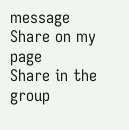message
Share on my page
Share in the group